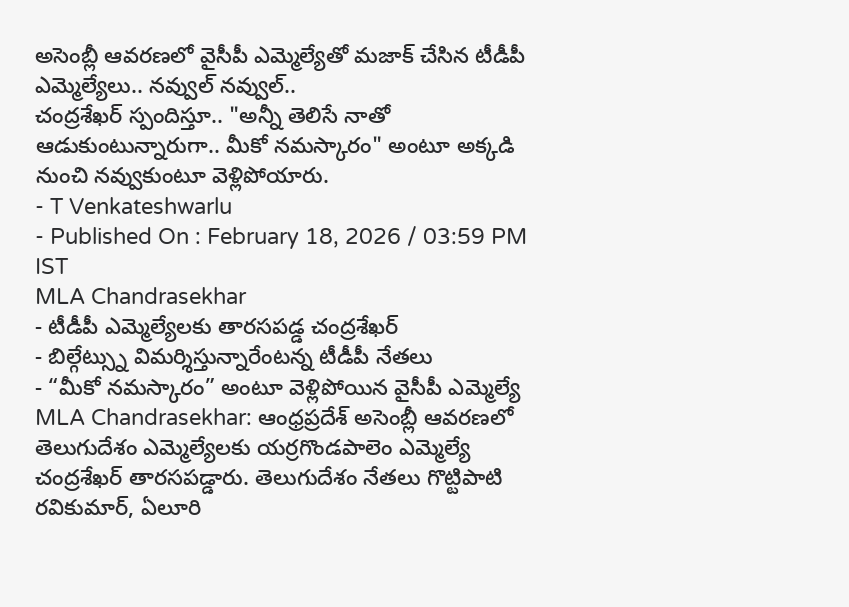అసెంబ్లీ ఆవరణలో వైసీపీ ఎమ్మెల్యేతో మజాక్ చేసిన టీడీపీ ఎమ్మెల్యేలు.. నవ్వుల్ నవ్వుల్..
చంద్రశేఖర్ స్పందిస్తూ.. "అన్నీ తెలిసే నాతో ఆడుకుంటున్నారుగా.. మీకో నమస్కారం" అంటూ అక్కడి నుంచి నవ్వుకుంటూ వెళ్లిపోయారు.
- T Venkateshwarlu
- Published On : February 18, 2026 / 03:59 PM IST
MLA Chandrasekhar
- టీడీపీ ఎమ్మెల్యేలకు తారసపడ్డ చంద్రశేఖర్
- బిల్గేట్స్ను విమర్శిస్తున్నారేంటన్న టీడీపీ నేతలు
- “మీకో నమస్కారం” అంటూ వెళ్లిపోయిన వైసీపీ ఎమ్మెల్యే
MLA Chandrasekhar: ఆంధ్రప్రదేశ్ అసెంబ్లీ ఆవరణలో తెలుగుదేశం ఎమ్మెల్యేలకు యర్రగొండపాలెం ఎమ్మెల్యే చంద్రశేఖర్ తారసపడ్డారు. తెలుగుదేశం నేతలు గొట్టిపాటి రవికుమార్, ఏలూరి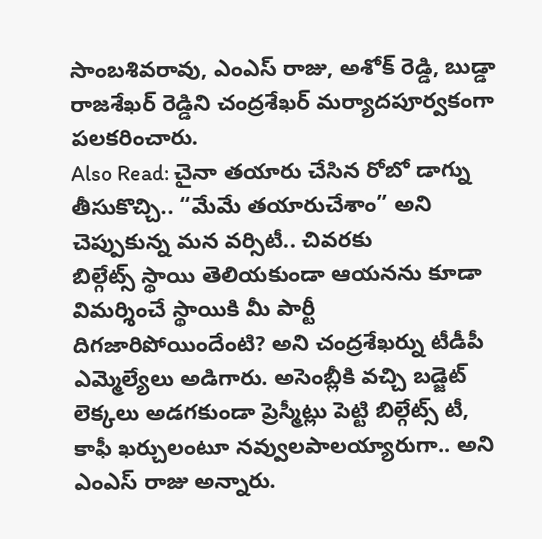సాంబశివరావు, ఎంఎస్ రాజు, అశోక్ రెడ్డి, బుడ్డా రాజశేఖర్ రెడ్డిని చంద్రశేఖర్ మర్యాదపూర్వకంగా పలకరించారు.
Also Read: చైనా తయారు చేసిన రోబో డాగ్ను తీసుకొచ్చి.. “మేమే తయారుచేశాం” అని చెప్పుకున్న మన వర్సిటీ.. చివరకు
బిల్గేట్స్ స్థాయి తెలియకుండా ఆయనను కూడా విమర్శించే స్థాయికి మీ పార్టీ దిగజారిపోయిందేంటి? అని చంద్రశేఖర్ను టీడీపీ ఎమ్మెల్యేలు అడిగారు. అసెంబ్లీకి వచ్చి బడ్జెట్ లెక్కలు అడగకుండా ప్రెస్మీట్లు పెట్టి బిల్గేట్స్ టీ, కాఫీ ఖర్చులంటూ నవ్వులపాలయ్యారుగా.. అని ఎంఎస్ రాజు అన్నారు.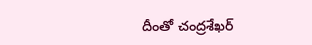దీంతో చంద్రశేఖర్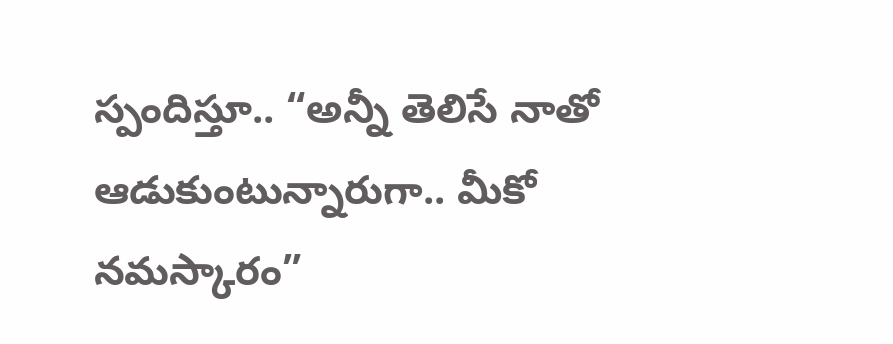స్పందిస్తూ.. “అన్నీ తెలిసే నాతో ఆడుకుంటున్నారుగా.. మీకో నమస్కారం”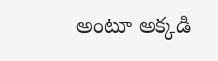అంటూ అక్కడి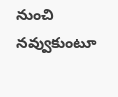నుంచి నవ్వుకుంటూ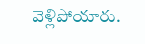వెళ్లిపోయారు.